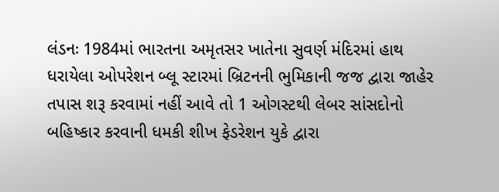લંડનઃ 1984માં ભારતના અમૃતસર ખાતેના સુવર્ણ મંદિરમાં હાથ ધરાયેલા ઓપરેશન બ્લૂ સ્ટારમાં બ્રિટનની ભુમિકાની જજ દ્વારા જાહેર તપાસ શરૂ કરવામાં નહીં આવે તો 1 ઓગસ્ટથી લેબર સાંસદોનો બહિષ્કાર કરવાની ધમકી શીખ ફેડરેશન યુકે દ્વારા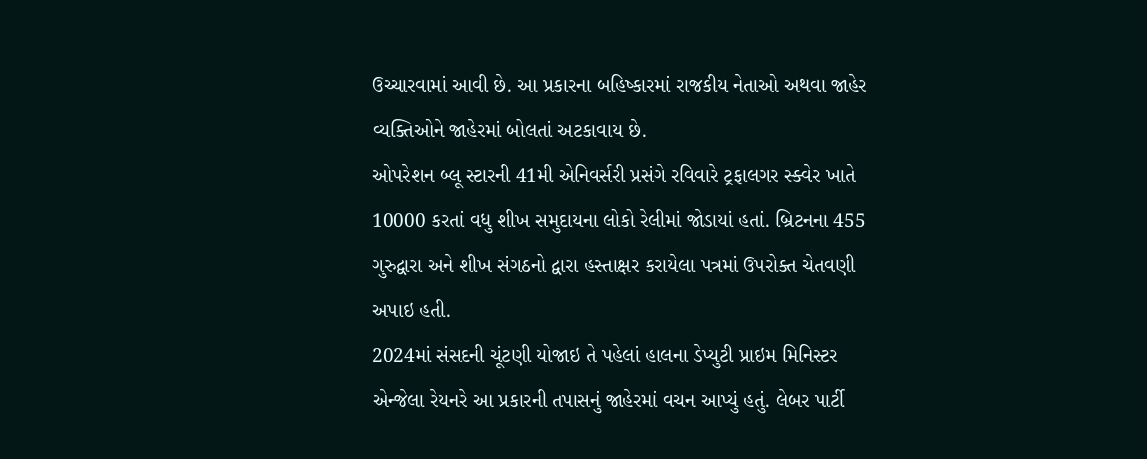ઉચ્ચારવામાં આવી છે. આ પ્રકારના બહિષ્કારમાં રાજકીય નેતાઓ અથવા જાહેર વ્યક્તિઓને જાહેરમાં બોલતાં અટકાવાય છે.
ઓપરેશન બ્લૂ સ્ટારની 41મી એનિવર્સરી પ્રસંગે રવિવારે ટ્રફાલગર સ્ક્વેર ખાતે 10000 કરતાં વધુ શીખ સમુદાયના લોકો રેલીમાં જોડાયાં હતાં. બ્રિટનના 455 ગુરુદ્વારા અને શીખ સંગઠનો દ્વારા હસ્તાક્ષર કરાયેલા પત્રમાં ઉપરોક્ત ચેતવણી અપાઇ હતી.
2024માં સંસદની ચૂંટણી યોજાઇ તે પહેલાં હાલના ડેપ્યુટી પ્રાઇમ મિનિસ્ટર એન્જેલા રેયનરે આ પ્રકારની તપાસનું જાહેરમાં વચન આપ્યું હતું. લેબર પાર્ટી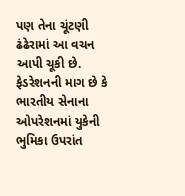પણ તેના ચૂંટણી ઢંઢેરામાં આ વચન આપી ચૂકી છે.
ફેડરેશનની માગ છે કે ભારતીય સેનાના ઓપરેશનમાં યુકેની ભુમિકા ઉપરાંત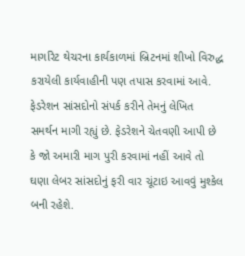માર્ગારેટ થેચરના કાર્યકાળમાં બ્રિટનમાં શીખો વિરુદ્ધ કરાયેલી કાર્યવાહીની પણ તપાસ કરવામાં આવે. ફેડરેશન સાંસદોનો સંપર્ક કરીને તેમનું લેખિત સમર્થન માગી રહ્યું છે. ફેડરેશને ચેતવણી આપી છે કે જો અમારી માગ પુરી કરવામાં નહીં આવે તો ઘણા લેબર સાંસદોનું ફરી વાર ચૂંટાઇ આવવું મુશ્કેલ બની રહેશે.